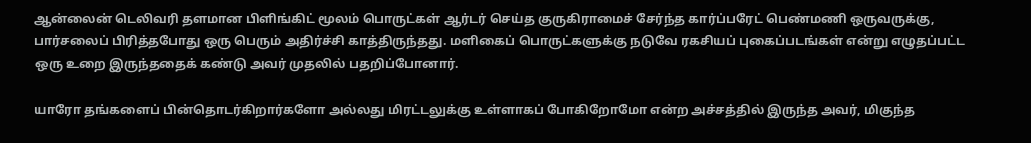ஆன்லைன் டெலிவரி தளமான பிளிங்கிட் மூலம் பொருட்கள் ஆர்டர் செய்த குருகிராமைச் சேர்ந்த கார்ப்பரேட் பெண்மணி ஒருவருக்கு, பார்சலைப் பிரித்தபோது ஒரு பெரும் அதிர்ச்சி காத்திருந்தது. மளிகைப் பொருட்களுக்கு நடுவே ரகசியப் புகைப்படங்கள் என்று எழுதப்பட்ட ஒரு உறை இருந்ததைக் கண்டு அவர் முதலில் பதறிப்போனார்.

யாரோ தங்களைப் பின்தொடர்கிறார்களோ அல்லது மிரட்டலுக்கு உள்ளாகப் போகிறோமோ என்ற அச்சத்தில் இருந்த அவர், மிகுந்த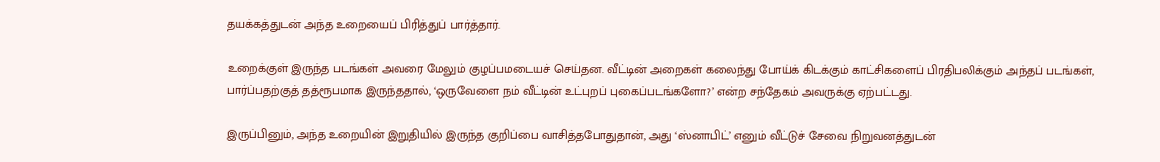தயக்கத்துடன் அந்த உறையைப் பிரித்துப் பார்த்தார்.

உறைக்குள் இருந்த படங்கள் அவரை மேலும் குழப்பமடையச் செய்தன. வீட்டின் அறைகள் கலைந்து போய்க் கிடக்கும் காட்சிகளைப் பிரதிபலிக்கும் அந்தப் படங்கள், பார்ப்பதற்குத் தத்ரூபமாக இருந்ததால், ‘ஒருவேளை நம் வீட்டின் உட்புறப் புகைப்படங்களோ?’ என்ற சந்தேகம் அவருக்கு ஏற்பட்டது.

இருப்பினும், அந்த உறையின் இறுதியில் இருந்த குறிப்பை வாசித்தபோதுதான், அது ‘ஸ்னாபிட்’ எனும் வீட்டுச் சேவை நிறுவனத்துடன்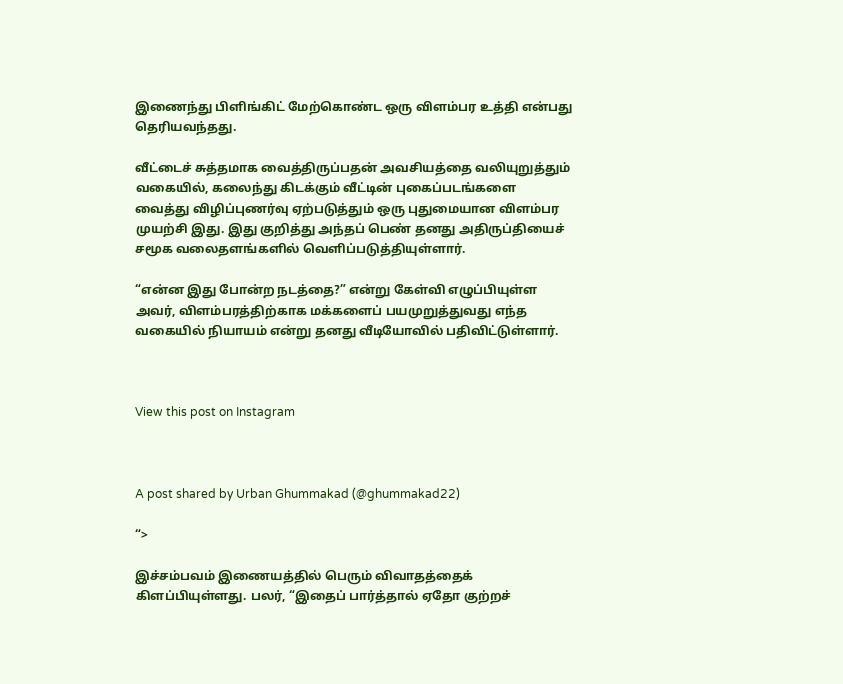இணைந்து பிளிங்கிட் மேற்கொண்ட ஒரு விளம்பர உத்தி என்பது தெரியவந்தது.

வீட்டைச் சுத்தமாக வைத்திருப்பதன் அவசியத்தை வலியுறுத்தும் வகையில், கலைந்து கிடக்கும் வீட்டின் புகைப்படங்களை வைத்து விழிப்புணர்வு ஏற்படுத்தும் ஒரு புதுமையான விளம்பர முயற்சி இது. இது குறித்து அந்தப் பெண் தனது அதிருப்தியைச் சமூக வலைதளங்களில் வெளிப்படுத்தியுள்ளார்.

“என்ன இது போன்ற நடத்தை?” என்று கேள்வி எழுப்பியுள்ள அவர், விளம்பரத்திற்காக மக்களைப் பயமுறுத்துவது எந்த வகையில் நியாயம் என்று தனது வீடியோவில் பதிவிட்டுள்ளார்.



View this post on Instagram



A post shared by Urban Ghummakad (@ghummakad22)

“>

இச்சம்பவம் இணையத்தில் பெரும் விவாதத்தைக் கிளப்பியுள்ளது. பலர், “இதைப் பார்த்தால் ஏதோ குற்றச்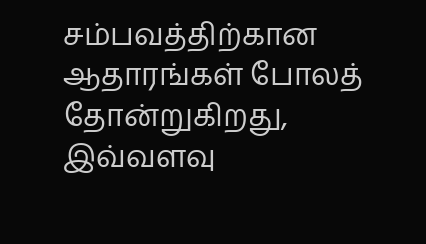சம்பவத்திற்கான ஆதாரங்கள் போலத் தோன்றுகிறது, இவ்வளவு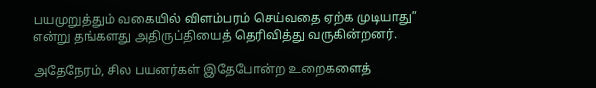பயமுறுத்தும் வகையில் விளம்பரம் செய்வதை ஏற்க முடியாது” என்று தங்களது அதிருப்தியைத் தெரிவித்து வருகின்றனர்.

அதேநேரம், சில பயனர்கள் இதேபோன்ற உறைகளைத்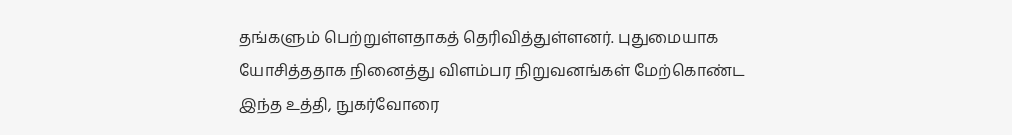தங்களும் பெற்றுள்ளதாகத் தெரிவித்துள்ளனர். புதுமையாக யோசித்ததாக நினைத்து விளம்பர நிறுவனங்கள் மேற்கொண்ட இந்த உத்தி, நுகர்வோரை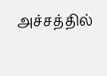அச்சத்தில்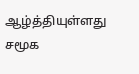ஆழ்த்தியுள்ளது சமூக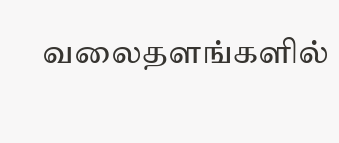வலைதளங்களில்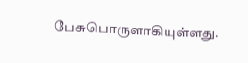பேசுபொருளாகியுள்ளது.